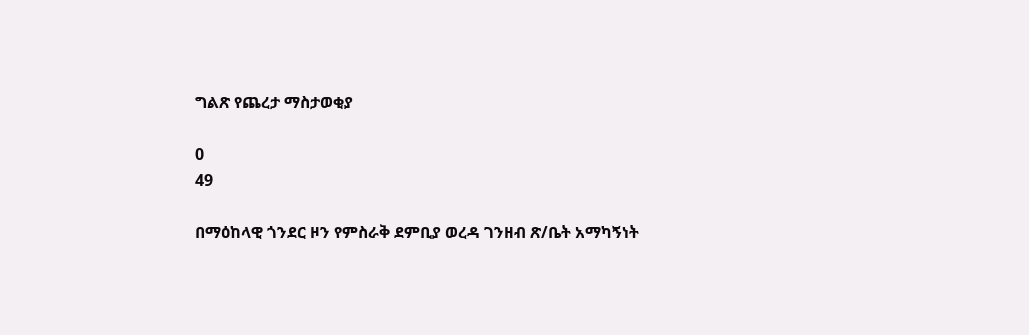ግልጽ የጨረታ ማስታወቂያ

0
49

በማዕከላዊ ጎንደር ዞን የምስራቅ ደምቢያ ወረዳ ገንዘብ ጽ/ቤት አማካኝነት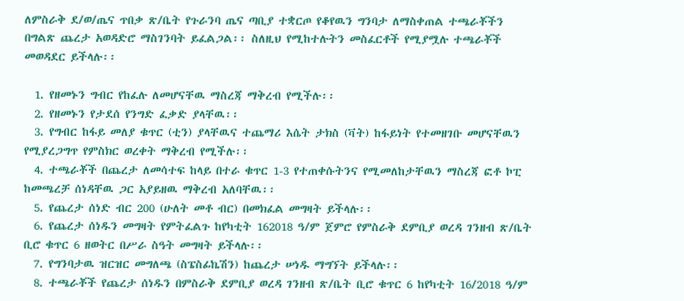ለምስራቅ ደ/ወ/ጤና ጥበቃ ጽ/ቤት የጉራንባ ጤና ጣቢያ ተቋርጦ የቆየዉን ግንባታ ለማስቀጠል ተጫራቾችን በግልጽ ጨረታ አወዳድሮ ማስገንባት ይፈልጋል፡፡ ስለዚህ የሚከተሉትን መስፈርቶች የሚያሟሉ ተጫራቾች መወዳደር ይችላሉ፡፡

  1. የዘመኑን ግብር የከፈሉ ለመሆናቸዉ ማስረጃ ማቅረብ የሚችሉ፡፡
  2. የዘመኑን የታደሰ የንግድ ፈቃድ ያላቸዉ፡፡
  3. የግብር ከፋይ መለያ ቁጥር (ቲን) ያላቸዉና ተጨማሪ እሴት ታክስ (ቫት) ከፋይነት የተመዘገቡ መሆናቸዉን የሚያረጋግጥ የምስክር ወረቀት ማቅረብ የሚችሉ፡፡
  4. ተጫራቾች በጨረታ ለመሳተፍ ከላይ በተራ ቁጥር 1-3 የተጠቀሱትንና የሚመለከታቸዉን ማስረጃ ፎቶ ኮፒ ከመጫረቻ ሰነዳቸዉ ጋር አያይዘዉ ማቅረብ አለባቸዉ፡፡
  5. የጨረታ ሰነድ ብር 200 (ሁለት መቶ ብር) በመክፈል መግዛት ይችላሉ፡፡
  6. የጨረታ ሰነዱን መግዛት የምትፈልጉ ከየካቲት 162018 ዓ/ም ጀምሮ የምስራቅ ደምቢያ ወረዳ ገንዘብ ጽ/ቤት ቢሮ ቁጥር 6 ዘወትር በሥራ ስዓት መግዛት ይችላሉ፡፡
  7. የግንባታዉ ዝርዝር መግለጫ (ስፔስፊኬሽን) ከጨረታ ሠነዱ ማግኘት ይችላሉ፡፡
  8. ተጫራቾች የጨረታ ሰነዱን በምስራቅ ደምቢያ ወረዳ ገንዘብ ጽ/ቤት ቢሮ ቁጥር 6 ከየካቲት 16/2018 ዓ/ም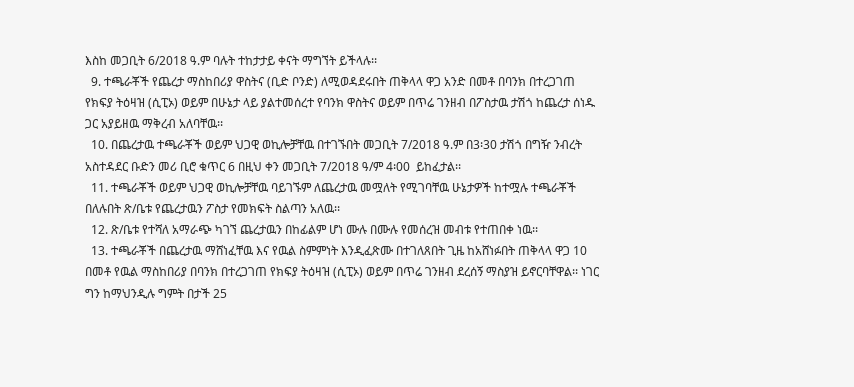እስከ መጋቢት 6/2018 ዓ.ም ባሉት ተከታታይ ቀናት ማግኘት ይችላሉ፡፡
  9. ተጫራቾች የጨረታ ማስከበሪያ ዋስትና (ቢድ ቦንድ) ለሚወዳደሩበት ጠቅላላ ዋጋ አንድ በመቶ በባንክ በተረጋገጠ የክፍያ ትዕዛዝ (ሲፒኦ) ወይም በሁኔታ ላይ ያልተመሰረተ የባንክ ዋስትና ወይም በጥሬ ገንዘብ በፖስታዉ ታሽጎ ከጨረታ ሰነዱ ጋር አያይዘዉ ማቅረብ አለባቸዉ፡፡
  10. በጨረታዉ ተጫራቾች ወይም ህጋዊ ወኪሎቻቸዉ በተገኙበት መጋቢት 7/2018 ዓ.ም በ3፡30 ታሽጎ በግዥ ንብረት አስተዳደር ቡድን መሪ ቢሮ ቁጥር 6 በዚህ ቀን መጋቢት 7/2018 ዓ/ም 4፡00  ይከፈታል፡፡
  11. ተጫራቾች ወይም ህጋዊ ወኪሎቻቸዉ ባይገኙም ለጨረታዉ መሟለት የሚገባቸዉ ሁኔታዎች ከተሟሉ ተጫራቾች በለሉበት ጽ/ቤቱ የጨረታዉን ፖስታ የመክፍት ስልጣን አለዉ፡፡
  12. ጽ/ቤቱ የተሻለ አማራጭ ካገኘ ጨረታዉን በከፊልም ሆነ ሙሉ በሙሉ የመሰረዝ መብቱ የተጠበቀ ነዉ፡፡
  13. ተጫራቾች በጨረታዉ ማሸነፈቸዉ እና የዉል ስምምነት እንዲፈጽሙ በተገለጸበት ጊዜ ከአሸነፉበት ጠቅላላ ዋጋ 10 በመቶ የዉል ማስከበሪያ በባንክ በተረጋገጠ የክፍያ ትዕዛዝ (ሲፒኦ) ወይም በጥሬ ገንዘብ ደረሰኝ ማስያዝ ይኖርባቸዋል፡፡ ነገር ግን ከማህንዲሉ ግምት በታች 25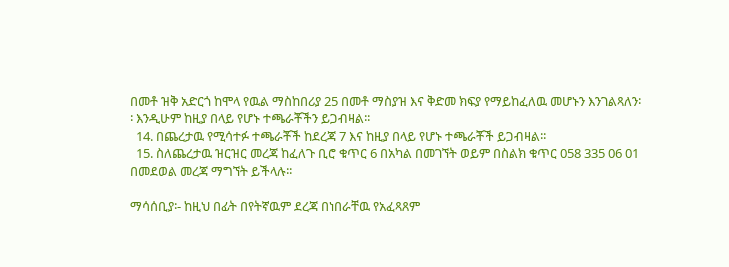በመቶ ዝቅ አድርጎ ከሞላ የዉል ማስከበሪያ 25 በመቶ ማስያዝ እና ቅድመ ክፍያ የማይከፈለዉ መሆኑን እንገልጻለን፡፡ እንዲሁም ከዚያ በላይ የሆኑ ተጫራቾችን ይጋብዛል፡፡
  14. በጨረታዉ የሚሳተፉ ተጫራቾች ከደረጃ 7 እና ከዚያ በላይ የሆኑ ተጫራቾች ይጋብዛል፡፡
  15. ስለጨረታዉ ዝርዝር መረጃ ከፈለጉ ቢሮ ቁጥር 6 በአካል በመገኘት ወይም በስልክ ቁጥር 058 335 06 01 በመደወል መረጃ ማግኘት ይችላሉ፡፡

ማሳሰቢያ፡- ከዚህ በፊት በየትኛዉም ደረጃ በነበራቸዉ የአፈጻጸም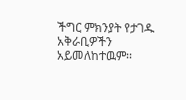ችግር ምክንያት የታገዱ አቅራቢዎችን አይመለከተዉም፡፡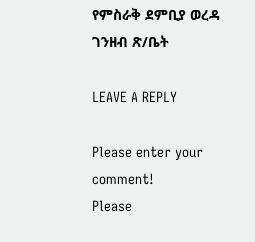የምስራቅ ደምቢያ ወረዳ ገንዘብ ጽ/ቤት

LEAVE A REPLY

Please enter your comment!
Please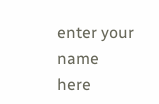enter your name here